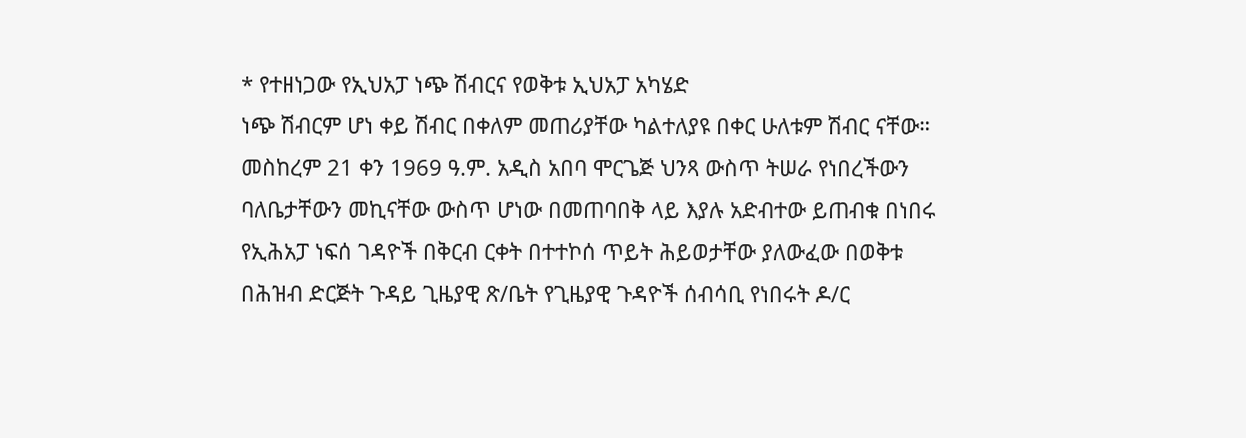* የተዘነጋው የኢህአፓ ነጭ ሽብርና የወቅቱ ኢህአፓ አካሄድ
ነጭ ሽብርም ሆነ ቀይ ሽብር በቀለም መጠሪያቸው ካልተለያዩ በቀር ሁለቱም ሽብር ናቸው። መስከረም 21 ቀን 1969 ዓ.ም. አዲስ አበባ ሞርጌጅ ህንጻ ውስጥ ትሠራ የነበረችውን ባለቤታቸውን መኪናቸው ውስጥ ሆነው በመጠባበቅ ላይ እያሉ አድብተው ይጠብቁ በነበሩ የኢሕአፓ ነፍሰ ገዳዮች በቅርብ ርቀት በተተኮሰ ጥይት ሕይወታቸው ያለውፈው በወቅቱ በሕዝብ ድርጅት ጉዳይ ጊዜያዊ ጽ/ቤት የጊዜያዊ ጉዳዮች ሰብሳቢ የነበሩት ዶ/ር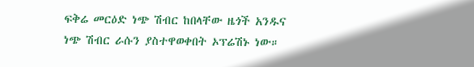ፍቅሬ መርዕድ ነጭ ሽብር ከበላቸው ዜጎች አንዱና ነጭ ሽብር ራሱን ያስተዋወቀበት ኦፕሬሽኑ ነው።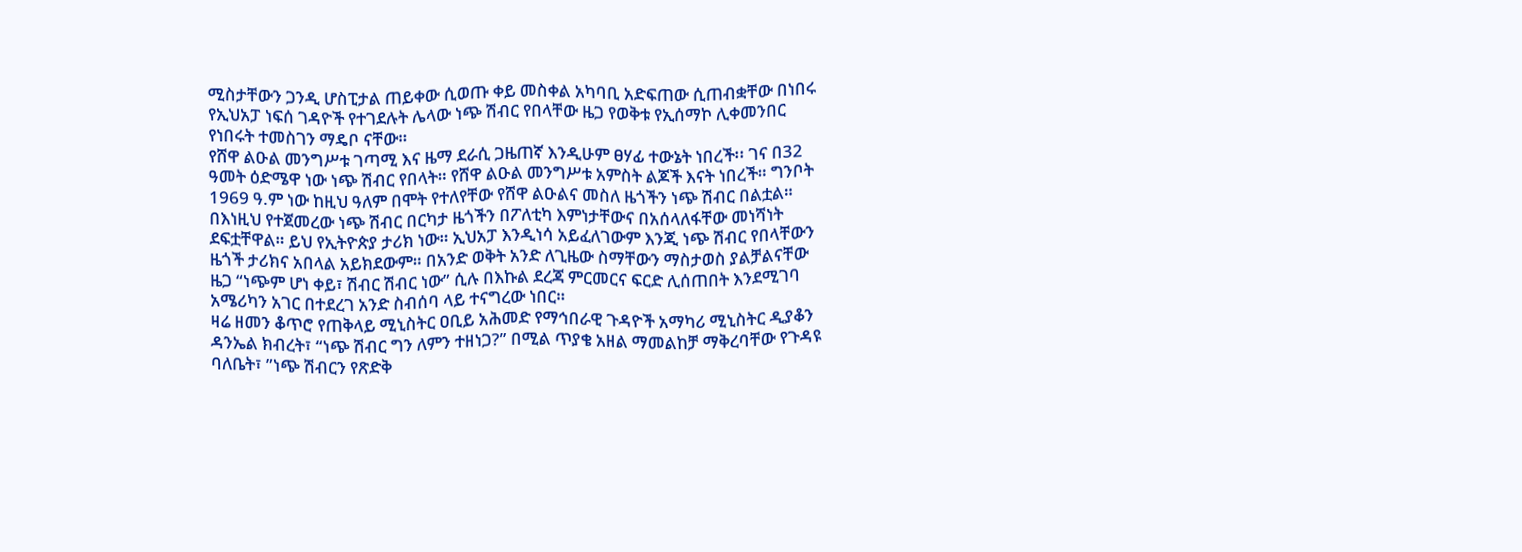ሚስታቸውን ጋንዲ ሆስፒታል ጠይቀው ሲወጡ ቀይ መስቀል አካባቢ አድፍጠው ሲጠብቋቸው በነበሩ የኢህአፓ ነፍሰ ገዳዮች የተገደሉት ሌላው ነጭ ሽብር የበላቸው ዜጋ የወቅቱ የኢሰማኮ ሊቀመንበር የነበሩት ተመስገን ማዴቦ ናቸው።
የሸዋ ልዑል መንግሥቱ ገጣሚ እና ዜማ ደራሲ ጋዜጠኛ እንዲሁም ፀሃፊ ተውኔት ነበረች፡፡ ገና በ32 ዓመት ዕድሜዋ ነው ነጭ ሽብር የበላት። የሸዋ ልዑል መንግሥቱ አምስት ልጆች እናት ነበረች። ግንቦት 1969 ዓ.ም ነው ከዚህ ዓለም በሞት የተለየቸው የሸዋ ልዑልና መስለ ዜጎችን ነጭ ሽብር በልቷል።
በእነዚህ የተጀመረው ነጭ ሽብር በርካታ ዜጎችን በፖለቲካ እምነታቸውና በአሰላለፋቸው መነሻነት ደፍቷቸዋል። ይህ የኢትዮጵያ ታሪክ ነው። ኢህአፓ እንዲነሳ አይፈለገውም እንጂ ነጭ ሽብር የበላቸውን ዜጎች ታሪክና አበላል አይክደውም። በአንድ ወቅት አንድ ለጊዜው ስማቸውን ማስታወስ ያልቻልናቸው ዜጋ “ነጭም ሆነ ቀይ፣ ሽብር ሽብር ነው” ሲሉ በእኩል ደረጃ ምርመርና ፍርድ ሊሰጠበት እንደሚገባ አሜሪካን አገር በተደረገ አንድ ስብሰባ ላይ ተናግረው ነበር።
ዛሬ ዘመን ቆጥሮ የጠቅላይ ሚኒስትር ዐቢይ አሕመድ የማኅበራዊ ጉዳዮች አማካሪ ሚኒስትር ዲያቆን ዳንኤል ክብረት፣ “ነጭ ሽብር ግን ለምን ተዘነጋ?” በሚል ጥያቄ አዘል ማመልከቻ ማቅረባቸው የጉዳዩ ባለቤት፣ ”ነጭ ሽብርን የጽድቅ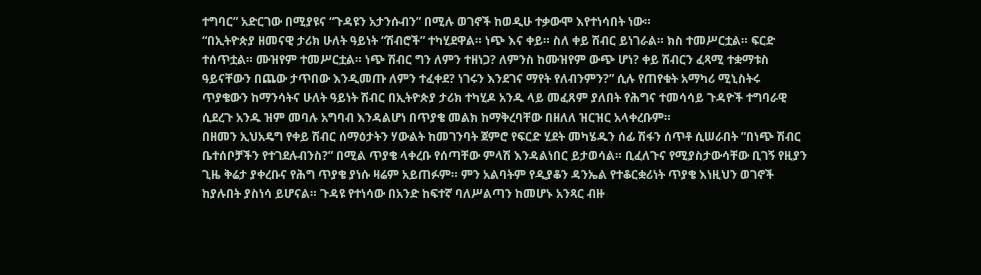ተግባር” አድርገው በሚያዩና “ጉዳዩን አታንሱብን” በሚሉ ወገኖች ከወዲሁ ተቃውሞ እየተነሳበት ነው።
“በኢትዮጵያ ዘመናዊ ታሪክ ሁለት ዓይነት “ሽብሮች” ተካሂደዋል። ነጭ እና ቀይ። ስለ ቀይ ሽብር ይነገራል። ክስ ተመሥርቷል። ፍርድ ተሰጥቷል። ሙዝየም ተመሥርቷል። ነጭ ሽብር ግን ለምን ተዘነጋ? ለምንስ ከሙዝየም ውጭ ሆነ? ቀይ ሽብርን ፈጻሚ ተቋማቱስ ዓይናቸውን በጨው ታጥበው እንዲመጡ ለምን ተፈቀደ? ነገሩን እንደገና ማየት የለብንምን?” ሲሉ የጠየቁት አማካሪ ሚኒስትሩ ጥያቄውን ከማንሳትና ሁለት ዓይነት ሽብር በኢትዮጵያ ታሪክ ተካሂዶ አንዱ ላይ መፈጸም ያለበት የሕግና ተመሳሳይ ጉዳዮች ተግባራዊ ሲደረጉ አንዱ ዝም መባሉ አግባብ እንዳልሆነ በጥያቄ መልክ ከማቅረባቸው በዘለለ ዝርዝር አላቀረቡም።
በዘመን ኢህአዴግ የቀይ ሽብር ሰማዕታትን ሃውልት ከመገንባት ጀምሮ የፍርድ ሂደት መካሄዱን ሰፊ ሽፋን ሰጥቶ ሲሠራበት ”በነጭ ሽብር ቤተሰቦቻችን የተገደሉብንስ?” በሚል ጥያቄ ላቀረቡ የሰጣቸው ምላሽ እንዳልነበር ይታወሳል። ቢፈለጉና የሚያስታውሳቸው ቢገኝ የዚያን ጊዜ ቅሬታ ያቀረቡና የሕግ ጥያቄ ያነሱ ዛሬም አይጠፉም። ምን አልባትም የዲያቆን ዳንኤል የተቆርቋሪነት ጥያቄ እነዚህን ወገኖች ከያሉበት ያስነሳ ይሆናል። ጉዳዩ የተነሳው በአንድ ከፍተኛ ባለሥልጣን ከመሆኑ አንጻር ብዙ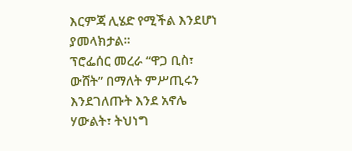እርምጃ ሊሄድ የሚችል እንደሆነ ያመላክታል።
ፕሮፌሰር መረራ “ዋጋ ቢስ፣ ውሸት” በማለት ምሥጢሩን እንደገለጡት እንደ አኖሌ ሃውልት፣ ትህነግ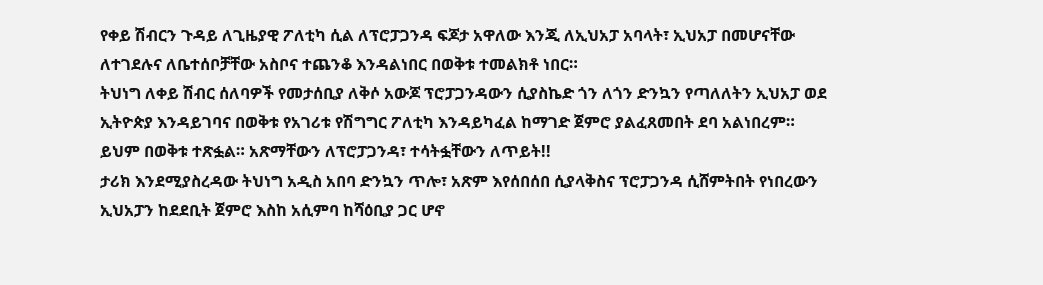የቀይ ሽብርን ጉዳይ ለጊዜያዊ ፖለቲካ ሲል ለፕሮፓጋንዳ ፍጆታ አዋለው እንጂ ለኢህአፓ አባላት፣ ኢህአፓ በመሆናቸው ለተገደሉና ለቤተሰቦቻቸው አስቦና ተጨንቆ እንዳልነበር በወቅቱ ተመልክቶ ነበር።
ትህነግ ለቀይ ሽብር ሰለባዎች የመታሰቢያ ለቅሶ አውጆ ፕሮፓጋንዳውን ሲያስኬድ ጎን ለጎን ድንኳን የጣለለትን ኢህአፓ ወደ ኢትዮጵያ እንዳይገባና በወቅቱ የአገሪቱ የሽግግር ፖለቲካ እንዳይካፈል ከማገድ ጀምሮ ያልፈጸመበት ደባ አልነበረም። ይህም በወቅቱ ተጽፏል። አጽማቸውን ለፕሮፓጋንዳ፣ ተሳትፏቸውን ለጥይት!!
ታሪክ እንደሚያስረዳው ትህነግ አዲስ አበባ ድንኳን ጥሎ፣ አጽም እየሰበሰበ ሲያላቅስና ፕሮፓጋንዳ ሲሸምትበት የነበረውን ኢህአፓን ከደደቢት ጀምሮ እስከ አሲምባ ከሻዕቢያ ጋር ሆኖ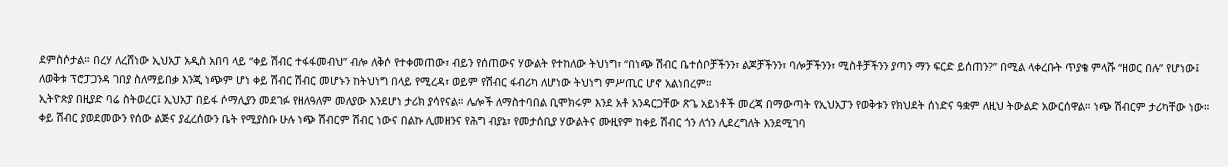ደምስሶታል። በረሃ ለረሸነው ኢህአፓ አዲስ አበባ ላይ “ቀይ ሽብር ተፋፋመብህ” ብሎ ለቅሶ የተቀመጠው፣ ብይን የሰጠውና ሃውልት የተከለው ትህነግ፣ “በነጭ ሽብር ቤተሰቦቻችንን፣ ልጆቻችንን፣ ባሎቻችንን፣ ሚስቶቻችንን ያጣን ማን ፍርድ ይሰጠን?” በሚል ላቀረቡት ጥያቄ ምላሹ “ዘወር በሉ” የሆነው፤ ለወቅቱ ፕሮፓጋንዳ ገበያ ስለማይበቃ እንጂ ነጭም ሆነ ቀይ ሽብር ሽብር መሆኑን ከትህነግ በላይ የሚረዳ፣ ወይም የሽብር ፋብሪካ ለሆነው ትህነግ ምሥጢር ሆኖ አልነበረም።
ኢትዮጵያ በዚያድ ባሬ ስትወረር፤ ኢህአፓ በይፋ ሶማሊያን መደገፉ የዘለዓለም መለያው እንደሆነ ታሪክ ያሳየናል። ሌሎች ለማስተባበል ቢሞክሩም እንደ አቶ አንዳርጋቸው ጽጌ አይነቶች መረጃ በማውጣት የኢህአፓን የወቅቱን የክህደት ሰነድና ዓቋም ለዚህ ትውልድ አውርሰዋል። ነጭ ሽብርም ታሪካቸው ነው። ቀይ ሽብር ያወደመውን የሰው ልጅና ያፈረሰውን ቤት የሚያስቡ ሁሉ ነጭ ሽብርም ሽብር ነውና በልኩ ሊመዘንና የሕግ ብያኔ፣ የመታሰቢያ ሃውልትና ሙዚየም ከቀይ ሽብር ጎን ለጎን ሊደረግለት እንደሚገባ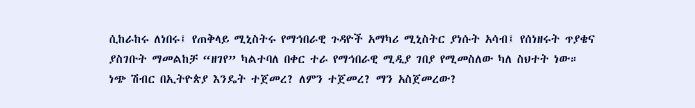ሲከራከሩ ለነበሩ፤ የጠቅላይ ሚኒስትሩ የማኅበራዊ ጉዳዮች አማካሪ ሚኒስትር ያነሱት አሳብ፤ የሰነዘሩት ጥያቄና ያስገቡት ማመልከቻ “ዘገየ” ካልተባለ በቀር ተራ የማኅበራዊ ሚዲያ ገበያ የሚመስለው ካለ ስህተት ነው።
ነጭ ሽብር በኢትዮጵያ እንዴት ተጀመረ? ለምን ተጀመረ? ማን አስጀመረው?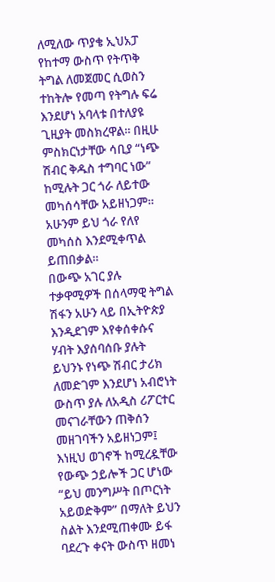ለሚለው ጥያቄ ኢህአፓ የከተማ ውስጥ የትጥቅ ትግል ለመጀመር ሲወስን ተከትሎ የመጣ የትግሉ ፍሬ እንደሆነ አባላቱ በተለያዩ ጊዚያት መስክረዋል። በዚሁ ምስክርነታቸው ሳቢያ “ነጭ ሽብር ቅዱስ ተግባር ነው” ከሚሉት ጋር ጎራ ለይተው መካሰሳቸው አይዘነጋም። አሁንም ይህ ጎራ የለየ መካሰስ እንደሚቀጥል ይጠበቃል።
በውጭ አገር ያሉ ተቃዋሚዎች በሰላማዊ ትግል ሽፋን አሁን ላይ በኢትዮጵያ እንዲደገም እየቀሰቀሱና ሃብት እያሰባሰቡ ያሉት ይህንኑ የነጭ ሽብር ታሪክ ለመድገም እንደሆነ አብሮነት ውስጥ ያሉ ለአዲስ ሪፖርተር መናገራቸውን ጠቅሰን መዘገባችን አይዘነጋም፤ እነዚህ ወገኖች ከሚረዷቸው የውጭ ኃይሎች ጋር ሆነው “ይህ መንግሥት በጦርነት አይወድቅም” በማለት ይህን ስልት እንደሚጠቀሙ ይፋ ባደረጉ ቀናት ውስጥ ዘመነ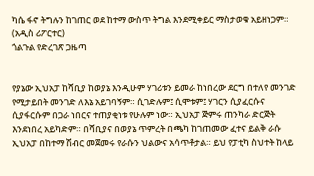ካሴ ፋኖ ትግሉን ከገጠር ወደ ከተማ ውስጥ ትግል እንደሚቀይር ማስታወቁ አይዘነጋም። (አዲስ ሪፖርተር)
ጎልጉል የድረገጽ ጋዜጣ


የያኔው ኢህአፓ ከሻቢያ ከወያኔ እንዲሁም ሃገሪቱን ይመራ ከነበረው ደርግ በተለየ መንገድ የሚታይበት መንገድ ለእኔ አይገባኝም። ሲገድሉም፤ ሲሞቱም፤ ሃገርን ሲያፈርሱና ሲያፋርሱም በጋራ ነበርና ተጠያቂነቱ የሁሉም ነው። ኢህአፓ ጅምሩ ጠንካራ ድርጅት እንደነበረ አይካድም። በሻቢያና በወያኔ ጥምረት በጫካ ከገጠመው ፈተና ይልቅ ራሱ ኢህአፓ በከተማ ሽብር መጀመሩ የራሱን ህልውና አሳጥቶታል። ይህ የፓቲካ ስህተት ከላይ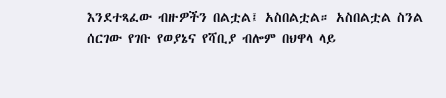እንደተጻፈው ብዙዎችን በልቷል፤ አስበልቷል። አስበልቷል ስንል ሰርገው የገቡ የወያኔና የሻቢያ ብሎም በህዋላ ላይ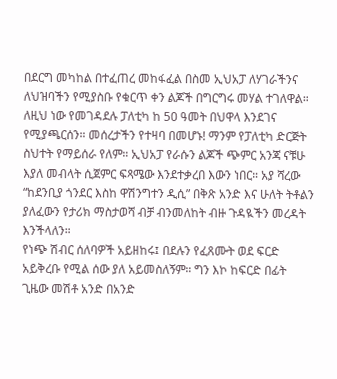በደርግ መካከል በተፈጠረ መከፋፈል በስመ ኢህአፓ ለሃገራችንና ለህዝባችን የሚያስቡ የቁርጥ ቀን ልጆች በግርግሩ መሃል ተገለዋል። ለዚህ ነው የመገዳደሉ ፓለቲካ ከ 50 ዓመት በህዋላ እንደገና የሚያጫርሰን። መሰረታችን የተዛባ በመሆኑ! ማንም የፓለቲካ ድርጅት ስህተት የማይሰራ የለም። ኢህአፓ የራሱን ልጆች ጭምር አንጃ ናቹሁ እያለ መብላት ሲጀምር ፍጻሜው እንደተቃረበ እውን ነበር። አያ ሻረው “ከደንቢያ ጎንደር እስከ ዋሽንግተን ዲሲ” በቅጽ አንድ እና ሁለት ትቶልን ያለፈውን የታሪክ ማስታወሻ ብቻ ብንመለከት ብዙ ጉዳዪችን መረዳት እንችላለን።
የነጭ ሽብር ሰለባዎች አይዘከሩ፤ በደሉን የፈጸሙት ወደ ፍርድ አይቅረቡ የሚል ሰው ያለ አይመስለኝም። ግን እኮ ከፍርድ በፊት ጊዜው መሽቶ አንድ በአንድ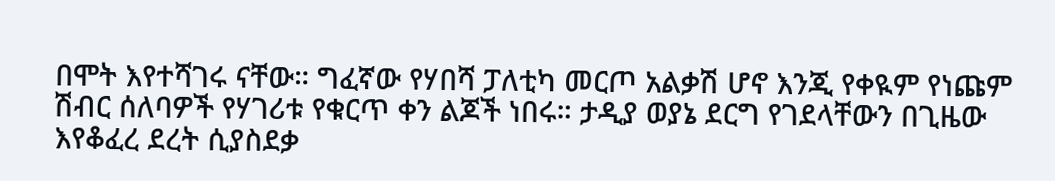በሞት እየተሻገሩ ናቸው። ግፈኛው የሃበሻ ፓለቲካ መርጦ አልቃሽ ሆኖ እንጂ የቀዪም የነጩም ሽብር ሰለባዎች የሃገሪቱ የቁርጥ ቀን ልጆች ነበሩ። ታዲያ ወያኔ ደርግ የገደላቸውን በጊዜው እየቆፈረ ደረት ሲያስደቃ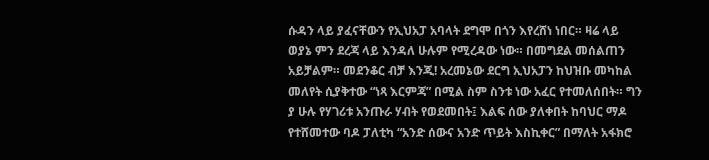ሱዳን ላይ ያፈናቸውን የኢህአፓ አባላት ደግሞ በጎን እየረሸነ ነበር። ዛሬ ላይ ወያኔ ምን ደረጃ ላይ እንዳለ ሁሉም የሚረዳው ነው። በመግደል መሰልጠን አይቻልም። መደንቆር ብቻ እንጂ! አረመኔው ደርግ ኢህአፓን ከህዝቡ መካከል መለየት ሲያቅተው “ነጻ እርምጃ” በሚል ስም ስንቱ ነው አፈር የተመለሰበት። ግን ያ ሁሉ የሃገሪቱ አንጡራ ሃብት የወደመበት፤ እልፍ ሰው ያለቀበት ከባህር ማዶ የተሸመተው ባዶ ፓለቲካ “አንድ ሰውና አንድ ጥይት እስኪቀር” በማለት አፋክሮ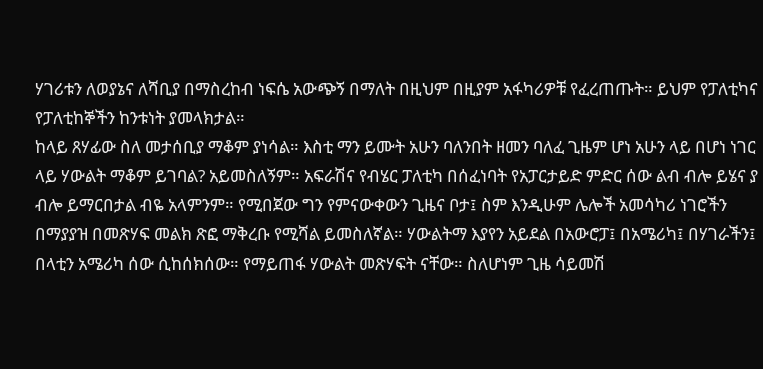ሃገሪቱን ለወያኔና ለሻቢያ በማስረከብ ነፍሴ አውጭኝ በማለት በዚህም በዚያም አፋካሪዎቹ የፈረጠጡት። ይህም የፓለቲካና የፓለቲከኞችን ከንቱነት ያመላክታል።
ከላይ ጸሃፊው ስለ መታሰቢያ ማቆም ያነሳል። እስቲ ማን ይሙት አሁን ባለንበት ዘመን ባለፈ ጊዜም ሆነ አሁን ላይ በሆነ ነገር ላይ ሃውልት ማቆም ይገባል? አይመስለኝም። አፍራሽና የብሄር ፓለቲካ በሰፈነባት የአፓርታይድ ምድር ሰው ልብ ብሎ ይሄና ያ ብሎ ይማርበታል ብዬ አላምንም። የሚበጀው ግን የምናውቀውን ጊዜና ቦታ፤ ስም እንዲሁም ሌሎች አመሳካሪ ነገሮችን በማያያዝ በመጽሃፍ መልክ ጽፎ ማቅረቡ የሚሻል ይመስለኛል። ሃውልትማ እያየን አይደል በአውሮፓ፤ በአሜሪካ፤ በሃገራችን፤ በላቲን አሜሪካ ሰው ሲከሰክሰው። የማይጠፋ ሃውልት መጽሃፍት ናቸው። ስለሆነም ጊዜ ሳይመሽ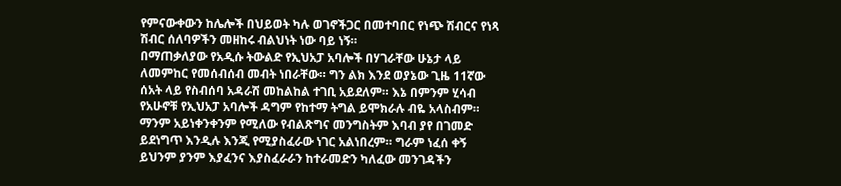የምናውቀውን ከሌሎች በህይወት ካሉ ወገኖችጋር በመተባበር የነጭ ሽብርና የነጻ ሽብር ሰለባዎችን መዘከሩ ብልህነት ነው ባይ ነኝ።
በማጠቃለያው የአዲሱ ትውልድ የኢህአፓ አባሎች በሃገራቸው ሁኔታ ላይ ለመምከር የመሰብሰብ መብት ነበራቸው። ግን ልክ እንደ ወያኔው ጊዜ 11ኛው ሰአት ላይ የስብሰባ አዳራሽ መከልከል ተገቢ አይደለም። እኔ በምንም ሂሳብ የአሁኖቹ የኢህአፓ አባሎች ዳግም የከተማ ትግል ይሞክራሉ ብዬ አላስብም። ማንም አይነቀንቀንም የሚለው የብልጽግና መንግስትም እባብ ያየ በገመድ ይደነግጥ እንዲሉ እንጂ የሚያስፈራው ነገር አልነበረም። ግራም ነፈሰ ቀኝ ይህንም ያንም እያፈንና እያስፈራራን ከተራመድን ካለፈው መንገዳችን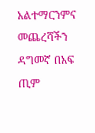አልተማርንምና መጨረሻችን ዳግመኛ በአፍ ጢም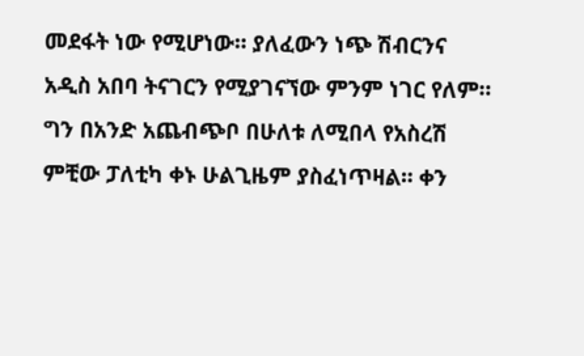መደፋት ነው የሚሆነው። ያለፈውን ነጭ ሽብርንና አዲስ አበባ ትናገርን የሚያገናኘው ምንም ነገር የለም። ግን በአንድ አጨብጭቦ በሁለቱ ለሚበላ የአስረሽ ምቺው ፓለቲካ ቀኑ ሁልጊዜም ያስፈነጥዛል። ቀን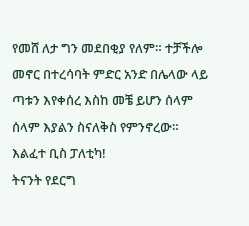የመሸ ለታ ግን መደበቂያ የለም። ተቻችሎ መኖር በተረሳባት ምድር አንድ በሌላው ላይ ጣቱን እየቀሰረ እስከ መቼ ይሆን ሰላም ሰላም እያልን ስናለቅስ የምንኖረው። እልፈተ ቢስ ፓለቲካ!
ትናንት የደርግ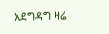አደግዳግ ዛሬ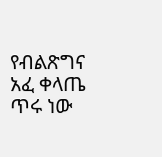የብልጽግና አፈ ቀላጤ ጥሩ ነው